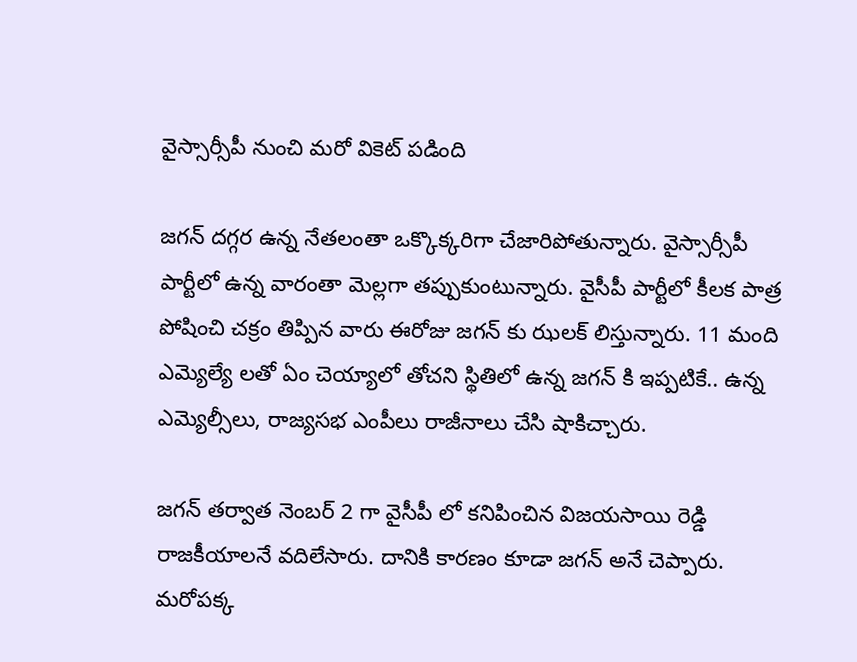వైస్సార్సీపీ నుంచి మరో వికెట్ పడింది

జగన్ దగ్గర ఉన్న నేతలంతా ఒక్కొక్కరిగా చేజారిపోతున్నారు. వైస్సార్సీపీ పార్టీలో ఉన్న వారంతా మెల్లగా తప్పుకుంటున్నారు. వైసీపీ పార్టీలో కీలక పాత్ర పోషించి చక్రం తిప్పిన వారు ఈరోజు జగన్ కు ఝలక్ లిస్తున్నారు. 11 మంది ఎమ్యెల్యే లతో ఏం చెయ్యాలో తోచని స్థితిలో ఉన్న జగన్ కి ఇప్పటికే.. ఉన్న ఎమ్యెల్సీలు, రాజ్యసభ ఎంపీలు రాజీనాలు చేసి షాకిచ్చారు.

జగన్ తర్వాత నెంబర్ 2 గా వైసీపీ లో కనిపించిన విజయసాయి రెడ్డి రాజకీయాలనే వదిలేసారు. దానికి కారణం కూడా జగన్ అనే చెప్పారు. మరోపక్క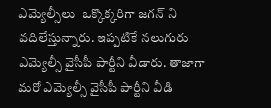ఎమ్యెల్సీలు  ఒక్కొక్కరిగా జగన్ ని వదిలేస్తున్నారు. ఇప్పటికే నలుగురు ఎమ్యెల్సీ వైసీపీ పార్టీని వీడారు. తాజాగా మరో ఎమ్యెల్సీ వైసీపీ పార్టీని వీడి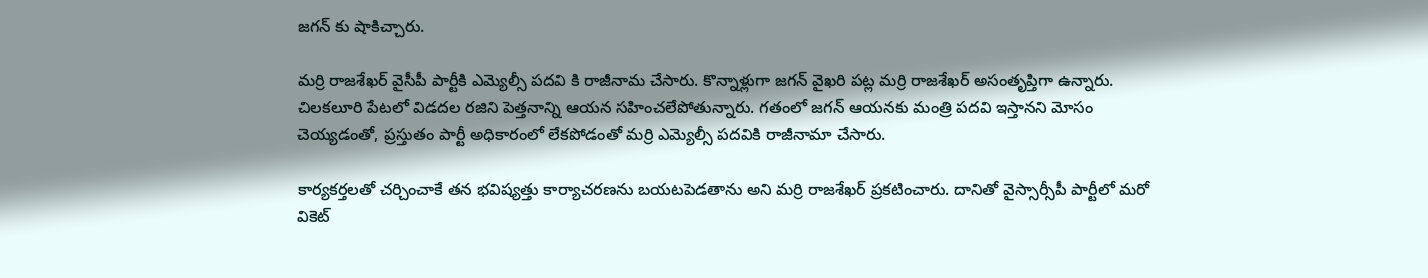జగన్ కు షాకిచ్చారు.

మర్రి రాజశేఖర్ వైసీపీ పార్టీకి ఎమ్యెల్సీ పదవి కి రాజీనామ చేసారు. కొన్నాళ్లుగా జగన్ వైఖరి పట్ల మర్రి రాజశేఖర్ అసంతృప్తిగా ఉన్నారు. చిలకలూరి పేటలో విడదల రజిని పెత్తనాన్ని ఆయన సహించలేపోతున్నారు. గతంలో జగన్ ఆయనకు మంత్రి పదవి ఇస్తానని మోసం చెయ్యడంతో, ప్రస్తుతం పార్టీ అధికారంలో లేకపోడంతో మర్రి ఎమ్యెల్సీ పదవికి రాజీనామా చేసారు.

కార్యకర్తలతో చర్చించాకే తన భవిష్యత్తు కార్యాచరణను బయటపెడతాను అని మర్రి రాజశేఖర్ ప్రకటించారు. దానితో వైస్సార్సీపీ పార్టీలో మరో వికెట్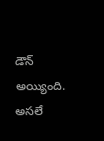డౌన్ అయ్యింది. అసలే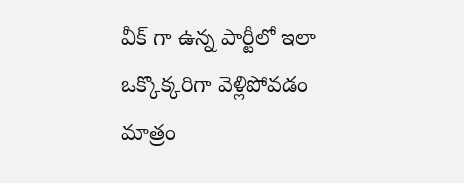వీక్ గా ఉన్న పార్టీలో ఇలా ఒక్కొక్కరిగా వెళ్లిపోవడం మాత్రం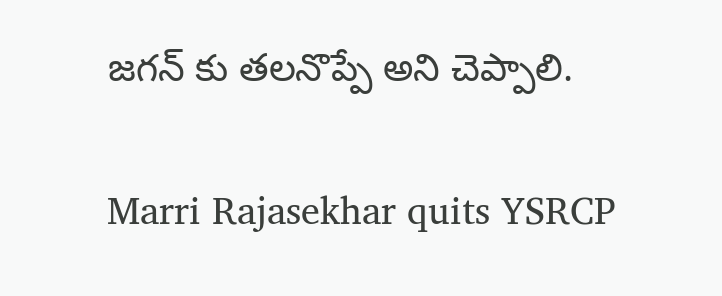జగన్ కు తలనొప్పే అని చెప్పాలి.

Marri Rajasekhar quits YSRCP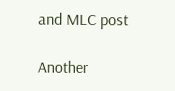and MLC post

Another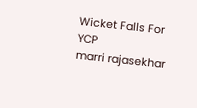Wicket Falls For YCP
marri rajasekhar